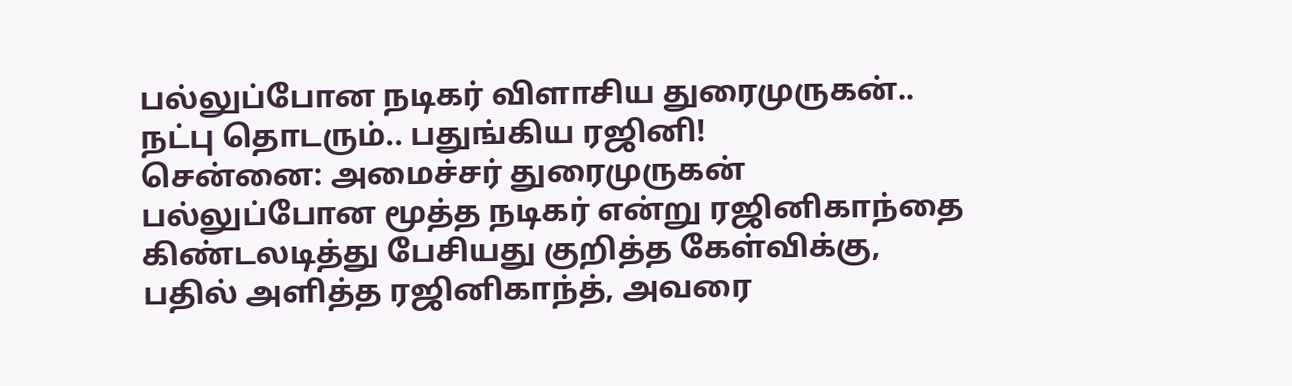பல்லுப்போன நடிகர் விளாசிய துரைமுருகன்.. நட்பு தொடரும்.. பதுங்கிய ரஜினி!
சென்னை: அமைச்சர் துரைமுருகன் பல்லுப்போன மூத்த நடிகர் என்று ரஜினிகாந்தை கிண்டலடித்து பேசியது குறித்த கேள்விக்கு, பதில் அளித்த ரஜினிகாந்த், அவரை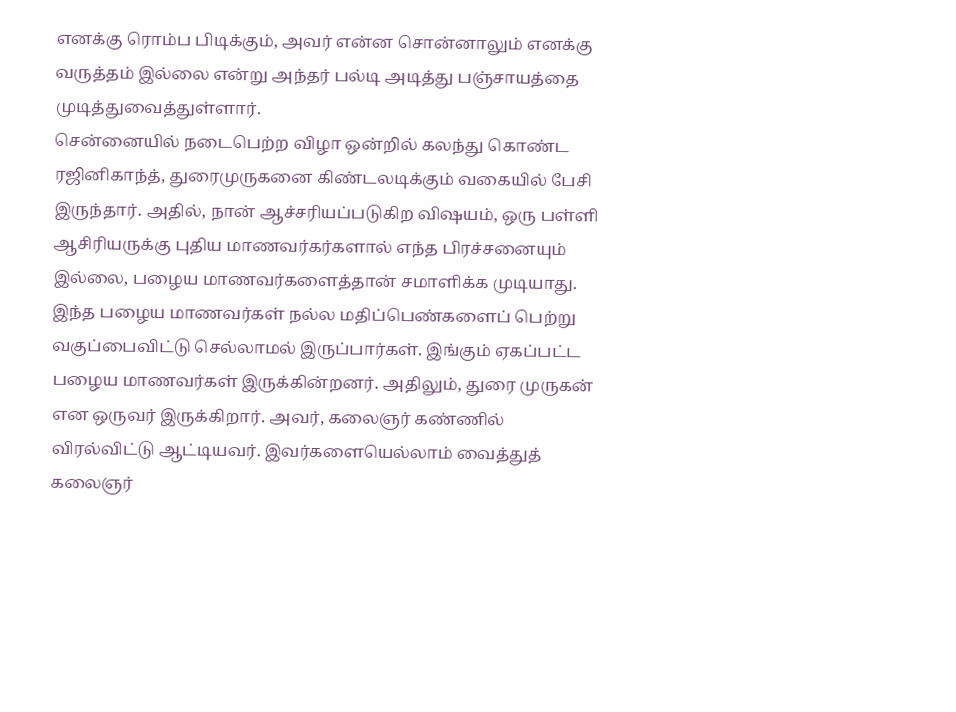எனக்கு ரொம்ப பிடிக்கும், அவர் என்ன சொன்னாலும் எனக்கு வருத்தம் இல்லை என்று அந்தர் பல்டி அடித்து பஞ்சாயத்தை முடித்துவைத்துள்ளார்.
சென்னையில் நடைபெற்ற விழா ஒன்றில் கலந்து கொண்ட ரஜினிகாந்த், துரைமுருகனை கிண்டலடிக்கும் வகையில் பேசி இருந்தார். அதில், நான் ஆச்சரியப்படுகிற விஷயம், ஒரு பள்ளி ஆசிரியருக்கு புதிய மாணவர்கர்களால் எந்த பிரச்சனையும் இல்லை, பழைய மாணவர்களைத்தான் சமாளிக்க முடியாது. இந்த பழைய மாணவர்கள் நல்ல மதிப்பெண்களைப் பெற்று வகுப்பைவிட்டு செல்லாமல் இருப்பார்கள். இங்கும் ஏகப்பட்ட பழைய மாணவர்கள் இருக்கின்றனர். அதிலும், துரை முருகன் என ஒருவர் இருக்கிறார். அவர், கலைஞர் கண்ணில் விரல்விட்டு ஆட்டியவர். இவர்களையெல்லாம் வைத்துத் கலைஞர்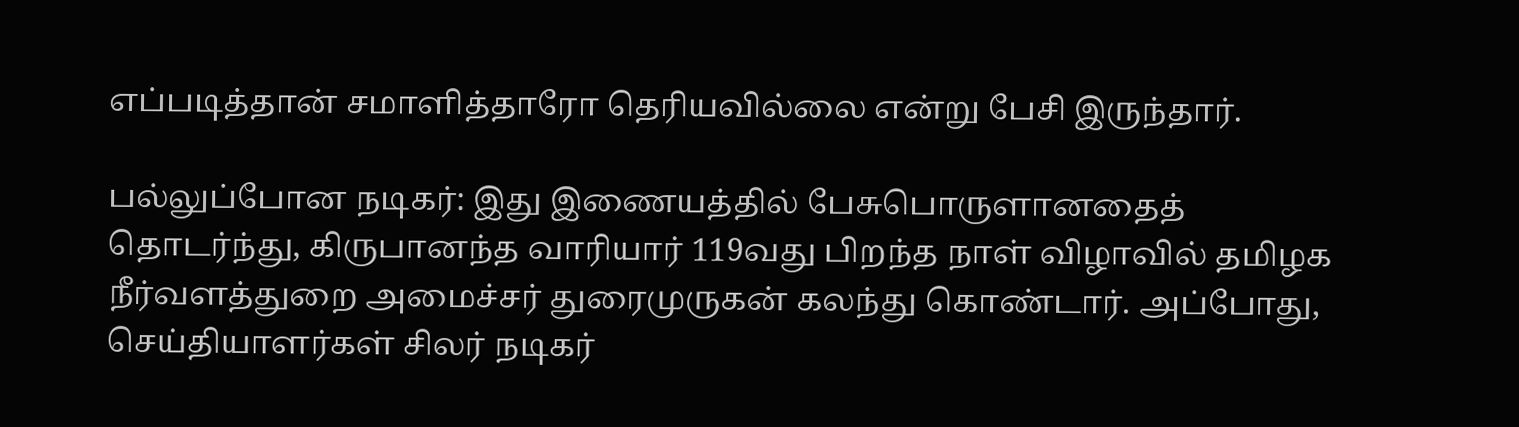எப்படித்தான் சமாளித்தாரோ தெரியவில்லை என்று பேசி இருந்தார்.

பல்லுப்போன நடிகர்: இது இணையத்தில் பேசுபொருளானதைத் தொடர்ந்து, கிருபானந்த வாரியார் 119வது பிறந்த நாள் விழாவில் தமிழக நீர்வளத்துறை அமைச்சர் துரைமுருகன் கலந்து கொண்டார். அப்போது, செய்தியாளர்கள் சிலர் நடிகர்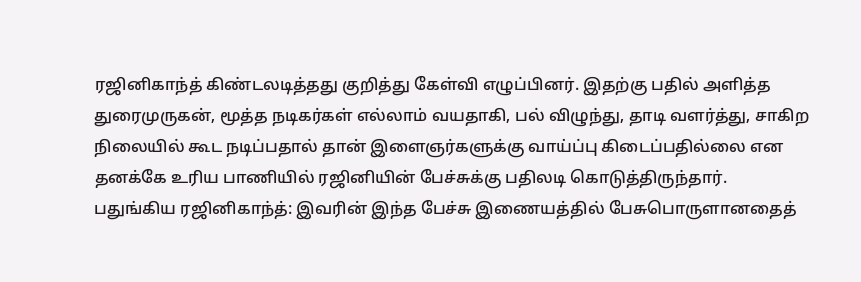ரஜினிகாந்த் கிண்டலடித்தது குறித்து கேள்வி எழுப்பினர். இதற்கு பதில் அளித்த துரைமுருகன், மூத்த நடிகர்கள் எல்லாம் வயதாகி, பல் விழுந்து, தாடி வளர்த்து, சாகிற நிலையில் கூட நடிப்பதால் தான் இளைஞர்களுக்கு வாய்ப்பு கிடைப்பதில்லை என தனக்கே உரிய பாணியில் ரஜினியின் பேச்சுக்கு பதிலடி கொடுத்திருந்தார்.
பதுங்கிய ரஜினிகாந்த்: இவரின் இந்த பேச்சு இணையத்தில் பேசுபொருளானதைத்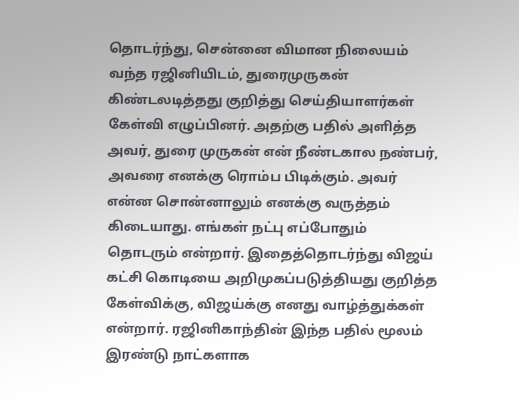தொடர்ந்து, சென்னை விமான நிலையம் வந்த ரஜினியிடம், துரைமுருகன் கிண்டலடித்தது குறித்து செய்தியாளர்கள் கேள்வி எழுப்பினர். அதற்கு பதில் அளித்த அவர், துரை முருகன் என் நீண்டகால நண்பர், அவரை எனக்கு ரொம்ப பிடிக்கும். அவர் என்ன சொன்னாலும் எனக்கு வருத்தம் கிடையாது. எங்கள் நட்பு எப்போதும் தொடரும் என்றார். இதைத்தொடர்ந்து விஜய் கட்சி கொடியை அறிமுகப்படுத்தியது குறித்த கேள்விக்கு, விஜய்க்கு எனது வாழ்த்துக்கள் என்றார். ரஜினிகாந்தின் இந்த பதில் மூலம் இரண்டு நாட்களாக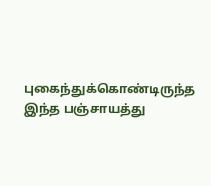புகைந்துக்கொண்டிருந்த இந்த பஞ்சாயத்து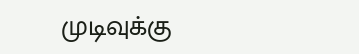முடிவுக்கு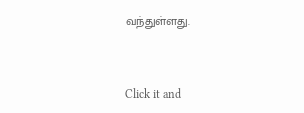வந்துள்ளது.


Click it and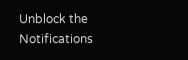Unblock the Notifications